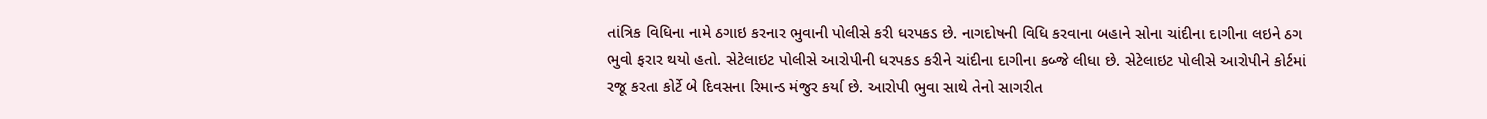તાંત્રિક વિધિના નામે ઠગાઇ કરનાર ભુવાની પોલીસે કરી ધરપકડ છે. નાગદોષની વિધિ કરવાના બહાને સોના ચાંદીના દાગીના લઇને ઠગ ભુવો ફરાર થયો હતો. સેટેલાઇટ પોલીસે આરોપીની ધરપકડ કરીને ચાંદીના દાગીના કબ્જે લીધા છે. સેટેલાઇટ પોલીસે આરોપીને કોર્ટમાં રજૂ કરતા કોર્ટે બે દિવસના રિમાન્ડ મંજુર કર્યા છે. આરોપી ભુવા સાથે તેનો સાગરીત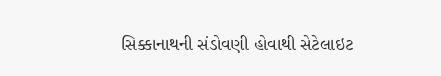સિક્કાનાથની સંડોવણી હોવાથી સેટેલાઇટ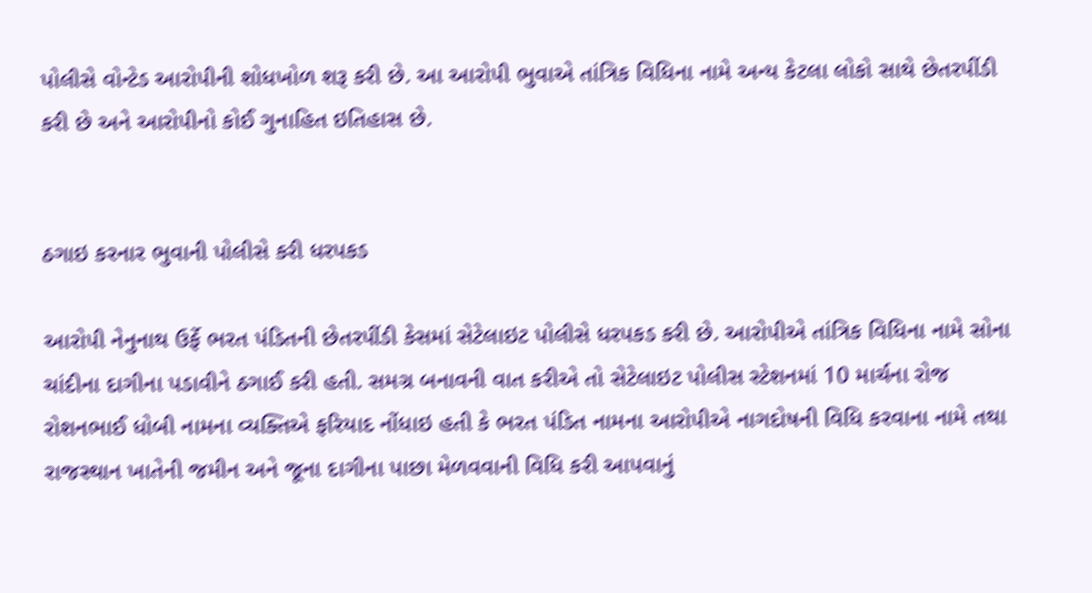પોલીસે વોન્ટેડ આરોપીની શોધખોળ શરૂ કરી છે. આ આરોપી ભુવાએ તાંત્રિક વિધિના નામે અન્ય કેટલા લોકો સાથે છેતરપીંડી કરી છે અને આરોપીનો કોઈ ગુનાહિત ઇતિહાસ છે.


ઠગાઇ કરનાર ભુવાની પોલીસે કરી ધરપકડ

આરોપી નેનુનાથ ઉર્ફે ભરત પંડિતની છેતરપીંડી કેસમાં સેટેલાઇટ પોલીસે ધરપકડ કરી છે. આરોપીએ તાંત્રિક વિધિના નામે સોના ચાંદીના દાગીના પડાવીને ઠગાઈ કરી હતી. સમગ્ર બનાવની વાત કરીએ તો સેટેલાઇટ પોલીસ સ્ટેશનમાં 10 માર્ચના રોજ રોશનભાઈ ધોબી નામના વ્યક્તિએ ફરિયાદ નોંધાઇ હતી કે ભરત પંડિત નામના આરોપીએ નાગદોષની વિધિ કરવાના નામે તથા રાજસ્થાન ખાતેની જમીન અને જૂના દાગીના પાછા મેળવવાની વિધિ કરી આપવાનું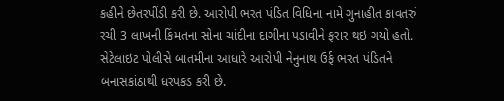કહીને છેતરપીંડી કરી છે. આરોપી ભરત પંડિત વિધિના નામે ગુનાહીત કાવતરું રચી 3 લાખની કિંમતના સોના ચાંદીના દાગીના પડાવીને ફરાર થઇ ગયો હતો. સેટેલાઇટ પોલીસે બાતમીના આધારે આરોપી નેનુનાથ ઉર્ફ ભરત પંડિતને બનાસકાંઠાથી ધરપકડ કરી છે.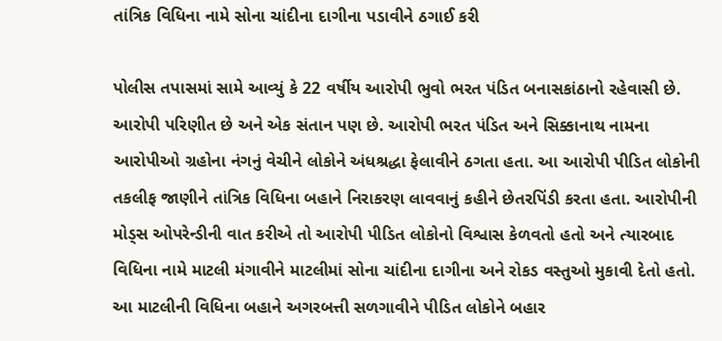તાંત્રિક વિધિના નામે સોના ચાંદીના દાગીના પડાવીને ઠગાઈ કરી

પોલીસ તપાસમાં સામે આવ્યું કે 22 વર્ષીય આરોપી ભુવો ભરત પંડિત બનાસકાંઠાનો રહેવાસી છે. આરોપી પરિણીત છે અને એક સંતાન પણ છે. આરોપી ભરત પંડિત અને સિક્કાનાથ નામના આરોપીઓ ગ્રહોના નંગનું વેચીને લોકોને અંધશ્રદ્ધા ફેલાવીને ઠગતા હતા. આ આરોપી પીડિત લોકોની તકલીફ જાણીને તાંત્રિક વિધિના બહાને નિરાકરણ લાવવાનું કહીને છેતરપિંડી કરતા હતા. આરોપીની મોડ્સ ઓપરેન્ડીની વાત કરીએ તો આરોપી પીડિત લોકોનો વિશ્વાસ કેળવતો હતો અને ત્યારબાદ વિધિના નામે માટલી મંગાવીને માટલીમાં સોના ચાંદીના દાગીના અને રોકડ વસ્તુઓ મુકાવી દેતો હતો. આ માટલીની વિધિના બહાને અગરબત્તી સળગાવીને પીડિત લોકોને બહાર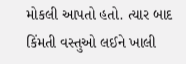મોકલી આપતો હતો. ત્યાર બાદ કિંમતી વસ્તુઓ લઈને ખાલી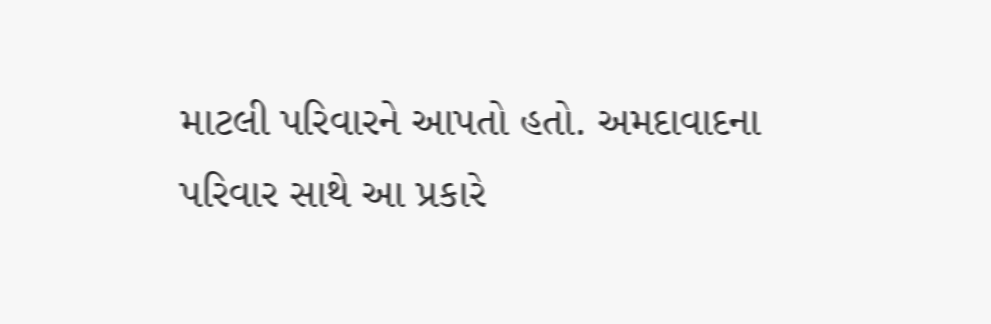માટલી પરિવારને આપતો હતો. અમદાવાદના પરિવાર સાથે આ પ્રકારે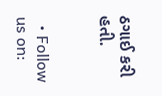ઠગાઈ કરી હતી.


  • Follow us on: